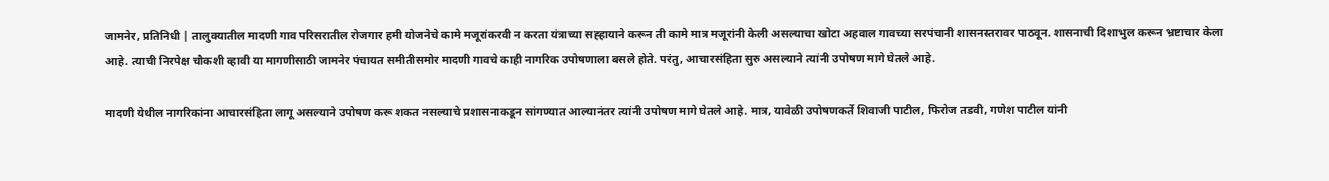जामनेर, प्रतिनिधी | तालुक्यातील मादणी गाव परिसरातील रोजगार हमी योजनेचे कामे मजूरांकरवी न करता यंत्राच्या सह्हायाने करून ती कामे मात्र मजूरांनी केली असल्याचा खोटा अहवाल गावच्या सरपंचानी शासनस्तरावर पाठवून. शासनाची दिशाभुल करून भ्रष्टाचार केला आहे. त्याची निरपेक्ष चौकशी व्हावी या मागणीसाठी जामनेर पंचायत समीतीसमोर मादणी गावचे काही नागरिक उपोषणाला बसले होते. परंतु, आचारसंहिता सुरु असल्याने त्यांनी उपोषण मागे घेतले आहे.

मादणी येथील नागरिकांना आचारसंहिता लागू असल्याने उपोषण करू शकत नसल्याचे प्रशासनाकडून सांगण्यात आल्यानंतर त्यांनी उपोषण मागे घेतले आहे. मात्र, यावेळी उपोषणकर्ते शिवाजी पाटील, फिरोज तडवी, गणेश पाटील यांनी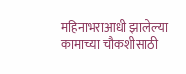महिनाभराआधी झालेल्या कामाच्या चौकशीसाठी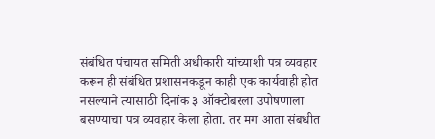संबंधित पंचायत समिती अधीकारी यांच्याशी पत्र व्यवहार करून ही संबंधित प्रशासनकडून काही एक कार्यवाही होत नसल्याने त्यासाठी दिनांक ३ ऑक्टोबरला उपोषणाला बसण्याचा पत्र व्यवहार केला होता. तर मग आता संबधीत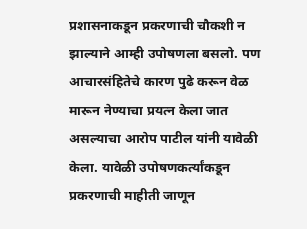प्रशासनाकडून प्रकरणाची चौकशी न झाल्याने आम्ही उपोषणला बसलो. पण आचारसंहितेचे कारण पुढे करून वेळ मारून नेण्याचा प्रयत्न केला जात असल्याचा आरोप पाटील यांनी यावेळी केला. यावेळी उपोषणकर्त्यांकडून प्रकरणाची माहीती जाणून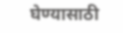घेण्यासाठी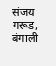संजय गरूड, बंगाली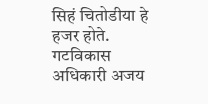सिहं चितोडीया हे हजर होते. गटविकास अधिकारी अजय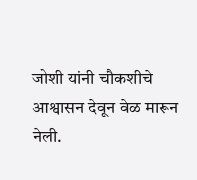जोशी यांनी चौकशीचे आश्वासन देवून वेळ मारून नेली.